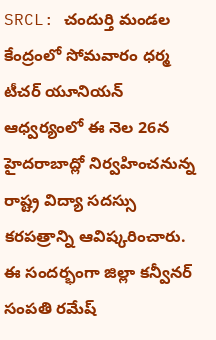SRCL: చందుర్తి మండల కేంద్రంలో సోమవారం ధర్మ టీచర్ యూనియన్ ఆధ్వర్యంలో ఈ నెల 26న హైదరాబాద్లో నిర్వహించనున్న రాష్ట్ర విద్యా సదస్సు కరపత్రాన్ని ఆవిష్కరించారు. ఈ సందర్భంగా జిల్లా కన్వీనర్ సంపతి రమేష్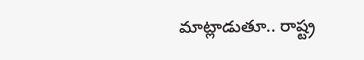మాట్లాడుతూ.. రాష్ట్ర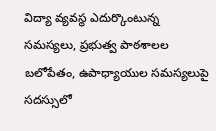విద్యా వ్యవస్థ ఎదుర్కొంటున్న సమస్యలు, ప్రభుత్వ పాఠశాలల బలోపేతం, ఉపాధ్యాయుల సమస్యలుపై సదస్సులో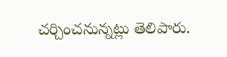చర్చించనున్నట్లు తెలిపారు.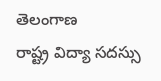తెలంగాణ
రాష్ట్ర విద్యా సదస్సు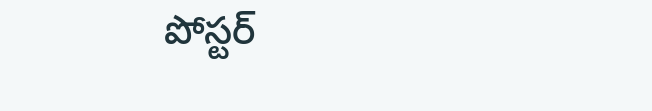పోస్టర్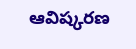ఆవిష్కరణ